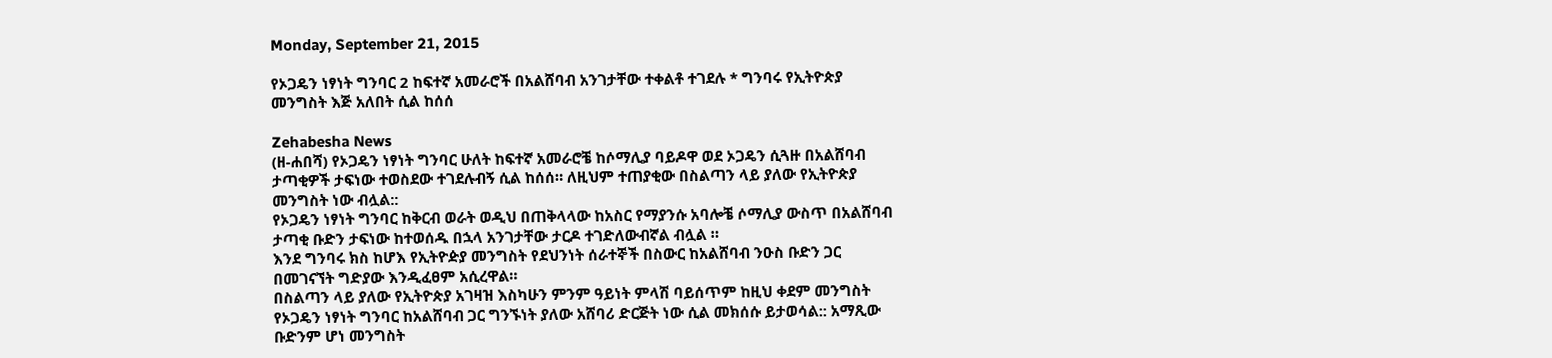Monday, September 21, 2015

የኦጋዴን ነፃነት ግንባር 2 ከፍተኛ አመራሮች በአልሸባብ አንገታቸው ተቀልቶ ተገደሉ * ግንባሩ የኢትዮጵያ መንግስት እጅ አለበት ሲል ከሰሰ

Zehabesha News
(ዘ-ሐበሻ) የኦጋዴን ነፃነት ግንባር ሁለት ከፍተኛ አመራሮቼ ከሶማሊያ ባይዶዋ ወደ ኦጋዴን ሲጓዙ በአልሸባብ ታጣቂዎች ታፍነው ተወስደው ተገደሉብኝ ሲል ከሰሰ። ለዚህም ተጠያቂው በስልጣን ላይ ያለው የኢትዮጵያ መንግስት ነው ብሏል::
የኦጋዴን ነፃነት ግንባር ከቅርብ ወራት ወዲህ በጠቅላላው ከአስር የማያንሱ አባሎቼ ሶማሊያ ውስጥ በአልሸባብ ታጣቂ ቡድን ታፍነው ከተወሰዱ በኋላ አንገታቸው ታርዶ ተገድለውብኛል ብሏል ።
እንደ ግንባሩ ክስ ከሆእ የኢትዮዽያ መንግስት የደህንነት ሰራተኞች በስውር ከአልሸባብ ንዑስ ቡድን ጋር በመገናኘት ግድያው እንዲፈፀም አሲረዋል።
በስልጣን ላይ ያለው የኢትዮጵያ አገዛዝ እስካሁን ምንም ዓይነት ምላሽ ባይሰጥም ከዚህ ቀደም መንግስት የኦጋዴን ነፃነት ግንባር ከአልሸባብ ጋር ግንኙነት ያለው አሸባሪ ድርጅት ነው ሲል መክሰሱ ይታወሳል:: አማጺው ቡድንም ሆነ መንግስት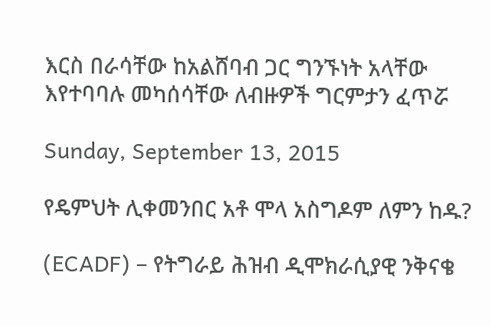እርስ በራሳቸው ከአልሸባብ ጋር ግንኙነት አላቸው እየተባባሉ መካሰሳቸው ለብዙዎች ግርምታን ፈጥሯ

Sunday, September 13, 2015

የዴምህት ሊቀመንበር አቶ ሞላ አስግዶም ለምን ከዱ?

(ECADF) – የትግራይ ሕዝብ ዲሞክራሲያዊ ንቅናቄ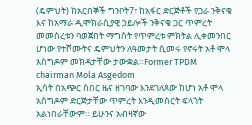(ዴምህት) ከአርበኞች ግንቦት7፣ ከአፋር ድርጅቶች የጋራ ንቅናቄ እና ከአማራ ዲሞክራሲያዊ ኃይሎች ንቅናቄ ጋር ጥምረት መመስረቱን ባወጀበት ማግስት የጥምረቱ ምክትል ሊቀመንበር ሆነው የተሾሙትና ዴምህትን ለዓመታት ሲመሩ የኖሩት አቶ ሞላ አስግዶም መክዳታቸው ታውቋል።Former TPDM chairman Mola Asgedom
ኢሳት በአጭር ሰበር ዜና ዘገባው እንደገለጸው ከሆነ አቶ ሞላ አስግዶም ድርጅታቸው ጥምረት እንዲመሰርት ፍላጎት አልነበራቸውም። ይሁንና አብዛኛው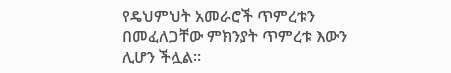የዴህምህት አመራሮች ጥምረቱን በመፈለጋቸው ምክንያት ጥምረቱ እውን ሊሆን ችሏል።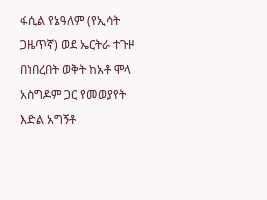ፋሲል የኔዓለም (የኢሳት ጋዜጥኛ) ወደ ኤርትራ ተጉዞ በነበረበት ወቅት ከአቶ ሞላ አስግዶም ጋር የመወያየት እድል አግኝቶ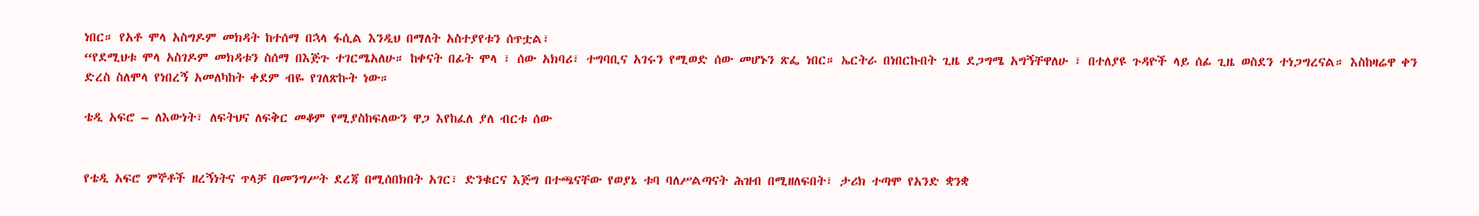ነበር። የአቶ ሞላ አስግዶም መክዳት ከተሰማ በኋላ ፋሲል እንዲህ በማለት አስተያየቱን ሰጥቷል፣
“የደሚህቱ ሞላ አስገዶም መክዳቱን ስሰማ በእጅጉ ተገርሜአለሁ። ከቀናት በፊት ሞላ ፣ ሰው አክባሪ፣ ተግባቢና አገሩን የሚወድ ሰው መሆኑን ጽፌ ነበር። ኤርትራ በነበርኩበት ጊዜ ደጋግሜ አግኝቸዋለሁ ፣ በተለያዩ ጉዳዮች ላይ ሰፊ ጊዜ ወስደን ተነጋግረናል። እስከዛሬዋ ቀን ድረስ ስለሞላ የነበረኝ አመለካከት ቀደም ብዬ የገለጽኩት ነው።

ቴዲ አፍሮ – ለእውነት፣ ለፍትህና ለፍቅር መቆም የሚያስከፍለውን ዋጋ እየከፈለ ያለ ብርቱ ሰው


የቴዲ አፍሮ ምኞቶች ዘረኝነትና ጥላቻ በመንግሥት ደረጃ በሚሰበክበት አገር፣ ድንቁርና እጅግ በተጫናቸው የወያኔ ቱባ ባለሥልጣናት ሕዝብ በሚዘለፍበት፣ ታሪክ ተጣሞ የአንድ ቋንቋ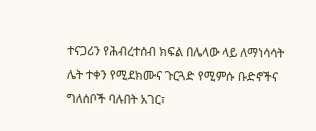ተናጋሪን የሕብረተሰብ ክፍል በሌላው ላይ ለማነሳሳት ሌት ተቀን የሚደክሙና ጉርጓድ የሚምሱ ቡድኖችና ግለሰቦች ባሉበት አገር፣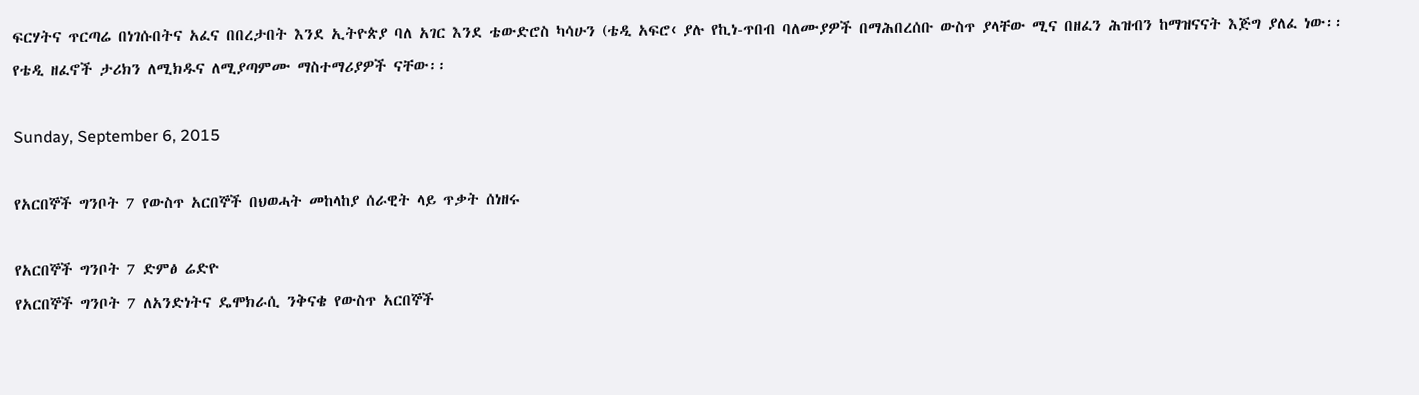ፍርሃትና ጥርጣሬ በነገሱበትና አፈና በበረታበት እንደ ኢትዮጵያ ባለ አገር እንደ ቴውድሮስ ካሳሁን (ቴዲ አፍሮ‹ ያሉ የኪነ-ጥበብ ባለሙያዎች በማሕበረሰቡ ውስጥ ያላቸው ሚና በዘፈን ሕዝብን ከማዝናናት እጅግ ያለፈ ነው፡፡
የቴዲ ዘፈኖች ታሪክን ለሚክዱና ለሚያጣምሙ ማስተማሪያዎች ናቸው፡፡

Sunday, September 6, 2015

የአርበኞች ግንቦት 7 የውስጥ አርበኞች በህወሓት መከላከያ ሰራዊት ላይ ጥቃት ሰነዘሩ

የአርበኞች ግንቦት 7 ድምፅ ሬድዮ
የአርበኞች ግንቦት 7 ለአንድነትና ዴሞክራሲ ንቅናቄ የውስጥ አርበኞች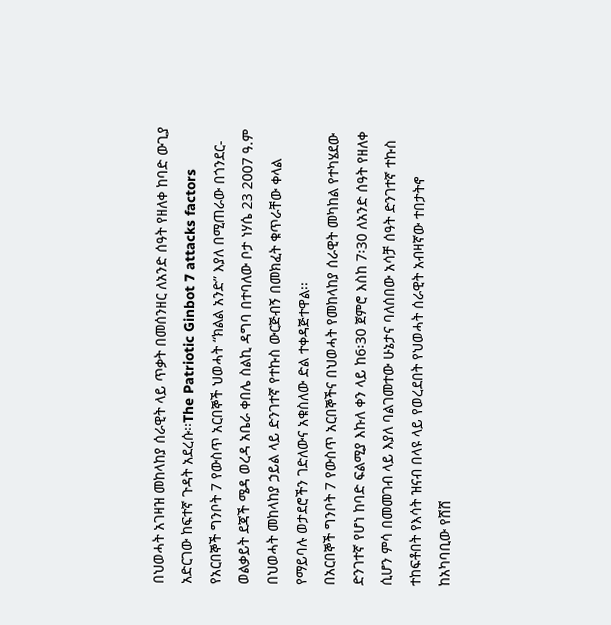በህወሓት አገዛዝ መከላከያ ሰራዊት ላይ ጥቃት በመሰንዘር ለአንድ ሰዓት የዘለቀ ከባድ ውጊያ አድርገው ከፍተኛ ጉዳት አደረሱ፡፡The Patriotic Ginbot 7 attacks factors
የአርበኞች ግንቦት 7 የውስጥ አርበኞች ህወሓት “ክልል አንድ” እያለ በሚጠራው በጎንደር-ወልቃይት ደጃች ሜዳ ወረዳ አቤራ ቀበሌ ስልኪ ዳግባ በተባለው ቦታ ነሃሴ 23 2007 ዓ.ም በህወሓት መከላከያ ኃይል ላይ ድንገተኛ የተኩስ ውርጅብኝ በመክፈት ቁጥራቸው ቀላል የማይባሉ ወታደሮችን ገድለውና አቁስለው ድል ተቀዳጅተዋል፡፡
በአርበኞች ግንቦት 7 የውስጥ አርበኞችና በህወሓት የመከላከያ ሰራዊት መካከል የተካሄደው ድንገተኛ የሆነ ከባድ ፍልሚያ እኩለ ቀን ላይ ከ6፡30 ጀምሮ እስከ 7፡30 ለአንድ ሰዓት የዘለቀ ሲሆን ምሳ በመመገብ ላይ እያለ ባልገመተው ሁኔታና ባለሰበው አሳቻ ሰዓት ድንገተኛ ተኩስ ተከፍቶበት የእሳት ዝናብ በላዩ ላይ የወረደበት የህወሓት ሰራዊት አብዛኛው ተበታትኖ ከአካባቢው የሸሸ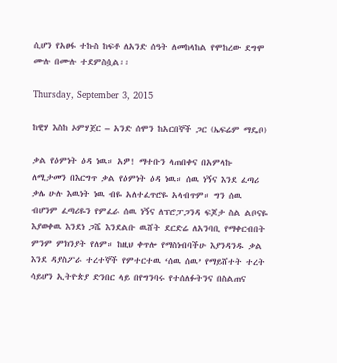ሲሆን የአፀፋ ተኩስ ከፍቶ ለአንድ ሰዓት ለመከላከል የሞከረው ደግሞ ሙሉ በሙሉ ተደምስሷል፡፡

Thursday, September 3, 2015

ከዊሃ እስከ ኦምሃጀር – አንድ ሰሞን ከአርበኞች ጋር (ኤፍሬም ማዴቦ)

ቃል የዕምነት ዕዳ ነዉ። አዎ! ማተቡን ላጠበቀና በአምላኩ ለሚታመን በእርግጥ ቃል የዕምነት ዕዳ ነዉ። ሰዉ ነኝና እንደ ፈጣሪ ቃሌ ሁሉ እዉነት ነዉ ብዬ አለተፈጥሮዬ አላብጥም። ግን ሰዉ ብሆንም ፈጣሪዬን የምፈራ ሰዉ ነኝና ለፕሮፓጋንዳ ፍጆታ ስል ልቦናዬ እያወቀዉ እንደነ ጋሼ እንደልቡ ዉሸት ደርድሬ ለአንባቢ የማቀርብበት ምንም ምክንያት የለም። ከዚህ ቀጥሎ የማስነብባችሁ እያንዳንዱ ቃል እንደ ዳያስፖራ ተረተኞች የምተርተዉ ‘ሰዉ ሰዉ’ የማይሸተት ተረት ሳይሆን ኢትዮጵያ ድንበር ላይ በየግንባሩ የተሰለፉትንና በስልጠና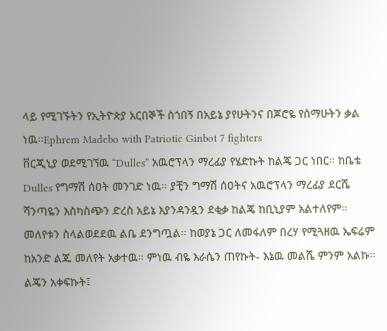ላይ የሚገኙትን የኢትዮጵያ አርበኞች ስጎበኝ በአይኔ ያየሁትንና በጆሮዬ የሰማሁትን ቃል ነዉ።Ephrem Madebo with Patriotic Ginbot 7 fighters
ቨርጂኒያ ወደሚገኘዉ “Dulles” አዉሮፕላን ማረፊያ የሄድኩት ከልጄ ጋር ነበር። ከቤቴ Dulles የግማሽ ሰዐት መንገድ ነዉ። ያቺን ግማሽ ሰዐትና አዉሮፕላን ማረፊያ ደርሼ ሻንጣዬን እስካስጭን ድረስ አይኔ እያንዳንዷን ደቂቃ ከልጄ ከቢኒያም አልተለየም። መለየቱን ስላልወደደዉ ልቤ ደንግጧል። ከወያኔ ጋር ለመፋለም በረሃ የሚጓዘዉ ኤፍሬም ከአንድ ልጁ መለየት አቃተዉ። ምነዉ ብዬ እራሴን ጠየኩት- እኔዉ መልሼ ምንም አልኩ። ልጄን አቀፍኩት፤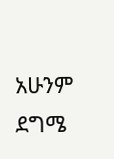አሁንም ደግሜ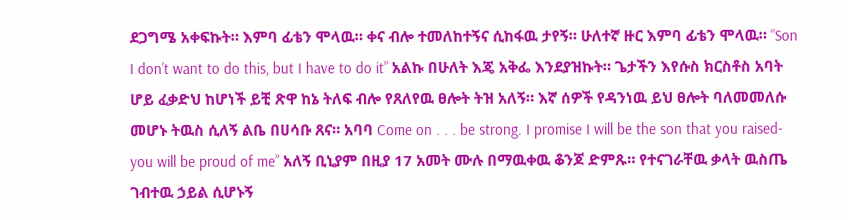ደጋግሜ አቀፍኩት። እምባ ፊቴን ሞላዉ። ቀና ብሎ ተመለከተኝና ሲከፋዉ ታየኝ። ሁለተኛ ዙር እምባ ፊቴን ሞላዉ። “Son I don’t want to do this, but I have to do it” አልኩ በሁለት እጄ አቅፌ እንደያዝኩት። ጌታችን እየሱስ ክርስቶስ አባት ሆይ ፈቃድህ ከሆነች ይቺ ጽዋ ከኔ ትለፍ ብሎ የጸለየዉ ፀሎት ትዝ አለኝ። እኛ ሰዎች የዳንነዉ ይህ ፀሎት ባለመመለሱ መሆኑ ትዉስ ሲለኝ ልቤ በሀሳቡ ጸና። አባባ Come on . . . be strong. I promise I will be the son that you raised- you will be proud of me” አለኝ ቢኒያም በዚያ 17 አመት ሙሉ በማዉቀዉ ቆንጆ ድምጹ። የተናገራቸዉ ቃላት ዉስጤ ገብተዉ ኃይል ሲሆኑኝ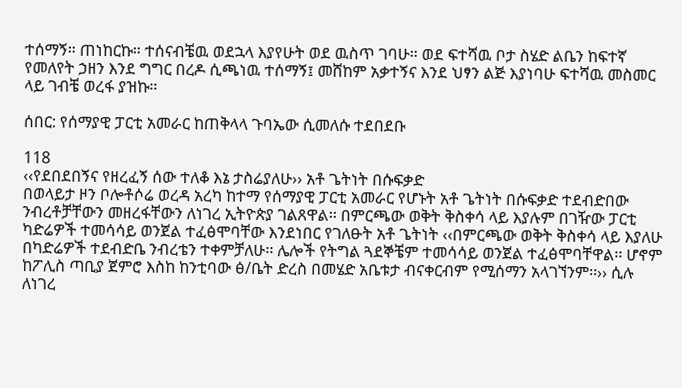ተሰማኝ። ጠነከርኩ። ተሰናብቼዉ ወደኋላ እያየሁት ወደ ዉስጥ ገባሁ። ወደ ፍተሻዉ ቦታ ስሄድ ልቤን ከፍተኛ የመለየት ኃዘን እንደ ግግር በረዶ ሲጫነዉ ተሰማኝ፤ መሸከም አቃተኝና እንደ ህፃን ልጅ እያነባሁ ፍተሻዉ መስመር ላይ ገብቼ ወረፋ ያዝኩ።

ሰበር: የሰማያዊ ፓርቲ አመራር ከጠቅላላ ጉባኤው ሲመለሱ ተደበደቡ

118
‹‹የደበደበኝና የዘረፈኝ ሰው ተለቆ እኔ ታስሬያለሁ›› አቶ ጌትነት በሱፍቃድ
በወላይታ ዞን ቦሎቶሶሬ ወረዳ አረካ ከተማ የሰማያዊ ፓርቲ አመራር የሆኑት አቶ ጌትነት በሱፍቃድ ተደብድበው ንብረቶቻቸውን መዘረፋቸውን ለነገረ ኢትዮጵያ ገልጸዋል፡፡ በምርጫው ወቅት ቅስቀሳ ላይ እያሉም በገዥው ፓርቲ ካድሬዎች ተመሳሳይ ወንጀል ተፈፅሞባቸው እንደነበር የገለፁት አቶ ጌትነት ‹‹በምርጫው ወቅት ቅስቀሳ ላይ እያለሁ በካድሬዎች ተደብድቤ ንብረቴን ተቀምቻለሁ፡፡ ሌሎች የትግል ጓደኞቼም ተመሳሳይ ወንጀል ተፈፅሞባቸዋል፡፡ ሆኖም ከፖሊስ ጣቢያ ጀምሮ እስከ ከንቲባው ፅ/ቤት ድረስ በመሄድ አቤቱታ ብናቀርብም የሚሰማን አላገኘንም፡፡›› ሲሉ ለነገረ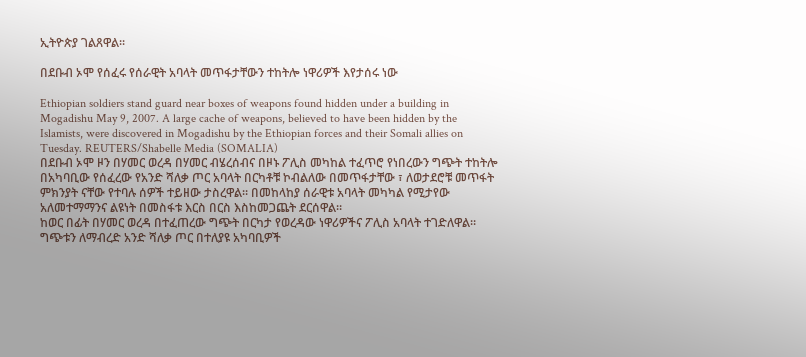ኢትዮጵያ ገልጸዋል፡፡

በደቡብ ኦሞ የሰፈሩ የሰራዊት አባላት መጥፋታቸውን ተከትሎ ነዋሪዎች እየታሰሩ ነው

Ethiopian soldiers stand guard near boxes of weapons found hidden under a building in Mogadishu May 9, 2007. A large cache of weapons, believed to have been hidden by the Islamists, were discovered in Mogadishu by the Ethiopian forces and their Somali allies on Tuesday. REUTERS/Shabelle Media (SOMALIA)
በደቡብ ኦሞ ዞን በሃመር ወረዳ በሃመር ብሄረሰብና በዞኑ ፖሊስ መካከል ተፈጥሮ የነበረውን ግጭት ተከትሎ በአካባቢው የሰፈረው የአንድ ሻለቃ ጦር አባላት በርካቶቹ ኮብልለው በመጥፋታቸው ፣ ለወታደሮቹ መጥፋት ምክንያት ናቸው የተባሉ ሰዎች ተይዘው ታስረዋል። በመከላከያ ሰራዊቱ አባላት መካካል የሚታየው አለመተማማንና ልዩነት በመስፋቱ እርስ በርስ እስከመጋጨት ደርሰዋል።
ከወር በፊት በሃመር ወረዳ በተፈጠረው ግጭት በርካታ የወረዳው ነዋሪዎችና ፖሊስ አባላት ተገድለዋል። ግጭቱን ለማብረድ አንድ ሻለቃ ጦር በተለያዩ አካባቢዎች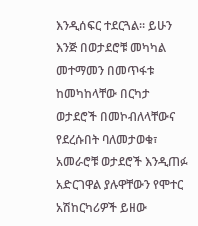እንዲሰፍር ተደርጓል። ይሁን እንጅ በወታደሮቹ መካካል መተማመን በመጥፋቱ ከመካከላቸው በርካታ ወታደሮች በመኮብለላቸውና የደረሱበት ባለመታወቁ፣ አመራሮቹ ወታደሮች እንዲጠፉ አድርገዋል ያሉዋቸውን የሞተር አሽከርካሪዎች ይዘው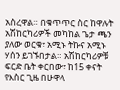አስረዋል። በቁጥጥር ስር ከዋሉት አሽከርካሪዎች መካከል ጌታ ጫን ያለው ወርቁ፣ አሚኑ ትኩና አሚኑ ሃሰን ይገኙበታል። አሽከርካሪዎቹ ፍርድ ቤት ቀርበው፣ ከ15 ቀናት የእስር ጊዜ በሁዋላ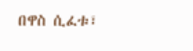በዋስ ሲፈቱ፣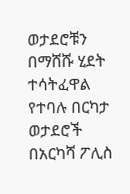ወታደሮቹን በማሸሹ ሂደት ተሳትፈዋል የተባሉ በርካታ ወታደሮች በአርካሻ ፖሊስ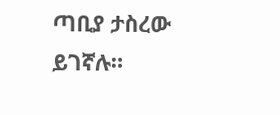ጣቢያ ታስረው ይገኛሉ።